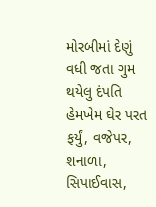મોરબીમાં દેણું વધી જતા ગુમ થયેલુ દંપતિ હેમખેમ ઘેર પરત ફર્યું, વજેપર, શનાળા, સિપાઈવાસ,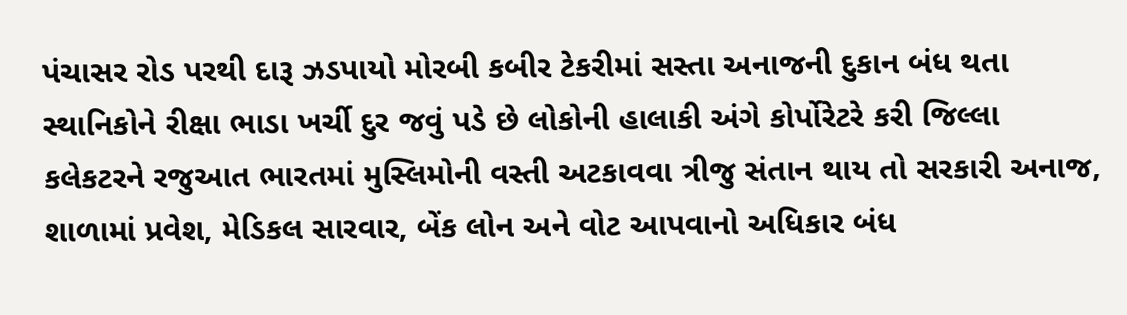પંચાસર રોડ પરથી દારૂ ઝડપાયો મોરબી કબીર ટેકરીમાં સસ્તા અનાજની દુકાન બંધ થતા સ્થાનિકોને રીક્ષા ભાડા ખર્ચી દુર જવું પડે છે લોકોની હાલાકી અંગે કોર્પોરેટરે કરી જિલ્લા કલેકટરને રજુઆત ભારતમાં મુસ્લિમોની વસ્તી અટકાવવા ત્રીજુ સંતાન થાય તો સરકારી અનાજ, શાળામાં પ્રવેશ, મેડિકલ સારવાર, બેંક લોન અને વોટ આપવાનો અધિકાર બંધ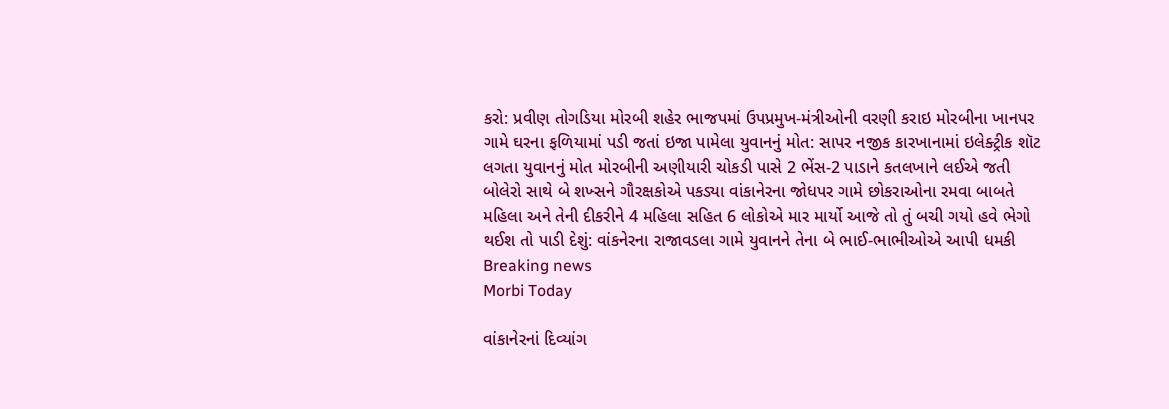કરો: પ્રવીણ તોગડિયા મોરબી શહેર ભાજપમાં ઉપપ્રમુખ-મંત્રીઓની વરણી કરાઇ મોરબીના ખાનપર ગામે ઘરના ફળિયામાં પડી જતાં ઇજા પામેલા યુવાનનું મોત: સાપર નજીક કારખાનામાં ઇલેક્ટ્રીક શૉટ લગતા યુવાનનું મોત મોરબીની અણીયારી ચોકડી પાસે 2 ભેંસ-2 પાડાને કતલખાને લઈએ જતી બોલેરો સાથે બે શખ્સને ગૌરક્ષકોએ પકડ્યા વાંકાનેરના જોધપર ગામે છોકરાઓના રમવા બાબતે મહિલા અને તેની દીકરીને 4 મહિલા સહિત 6 લોકોએ માર માર્યો આજે તો તું બચી ગયો હવે ભેગો થઈશ તો પાડી દેશું: વાંકનેરના રાજાવડલા ગામે યુવાનને તેના બે ભાઈ-ભાભીઓએ આપી ધમકી
Breaking news
Morbi Today

વાંકાનેરનાં દિવ્યાંગ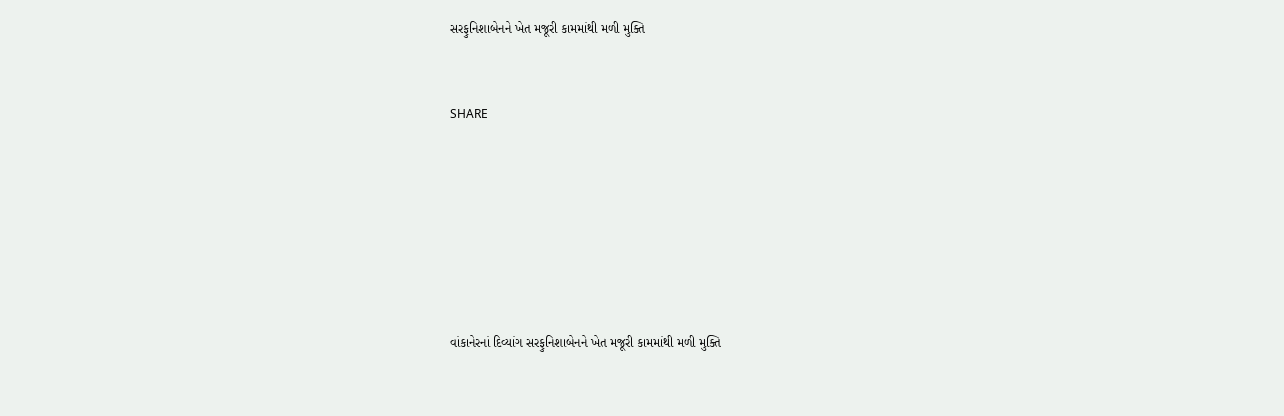સરફુનિશાબેનને ખેત મજૂરી કામમાંથી મળી મુક્તિ


SHARE







વાંકાનેરનાં દિવ્યાંગ સરફુનિશાબેનને ખેત મજૂરી કામમાંથી મળી મુક્તિ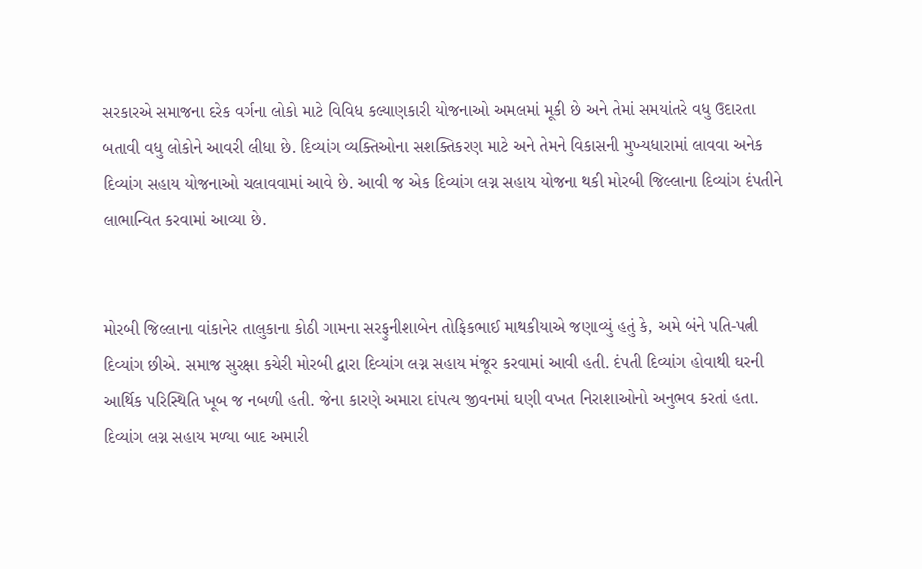સરકારએ સમાજના દરેક વર્ગના લોકો માટે વિવિધ કલ્યાણકારી યોજનાઓ અમલમાં મૂકી છે અને તેમાં સમયાંતરે વધુ ઉદારતા બતાવી વધુ લોકોને આવરી લીધા છે. દિવ્યાંગ વ્યક્તિઓના સશક્તિકરણ માટે અને તેમને વિકાસની મુખ્યધારામાં લાવવા અનેક દિવ્યાંગ સહાય યોજનાઓ ચલાવવામાં આવે છે. આવી જ એક દિવ્યાંગ લગ્ન સહાય યોજના થકી મોરબી જિલ્લાના દિવ્યાંગ દંપતીને  લાભાન્વિત કરવામાં આવ્યા છે.


મોરબી જિલ્લાના વાંકાનેર તાલુકાના કોઠી ગામના સરફુનીશાબેન તોફિકભાઈ માથકીયાએ જણાવ્યું હતું કે, અમે બંને પતિ-પત્ની દિવ્યાંગ છીએ. સમાજ સુરક્ષા કચેરી મોરબી દ્વારા દિવ્યાંગ લગ્ન સહાય મંજૂર કરવામાં આવી હતી. દંપતી દિવ્યાંગ હોવાથી ઘરની આર્થિક પરિસ્થિતિ ખૂબ જ નબળી હતી. જેના કારણે અમારા દાંપત્ય જીવનમાં ઘણી વખત નિરાશાઓનો અનુભવ કરતાં હતા. દિવ્યાંગ લગ્ન સહાય મળ્યા બાદ અમારી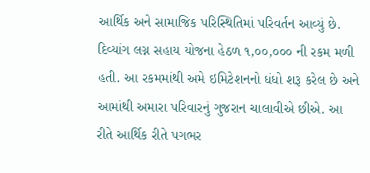આર્થિક અને સામાજિક પરિસ્થિતિમાં પરિવર્તન આવ્યું છે. દિવ્યાંગ લગ્ન સહાય યોજના હેઠળ ૧,૦૦,૦૦૦ ની રકમ મળી હતી. આ રકમમાંથી અમે ઇમિટેશનનો ધંધો શરૂ કરેલ છે અને આમાંથી અમારા પરિવારનું ગુજરાન ચાલાવીએ છીએ. આ રીતે આર્થિક રીતે પગભર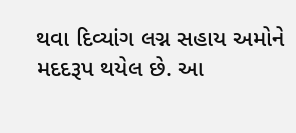થવા દિવ્યાંગ લગ્ન સહાય અમોને મદદરૂપ થયેલ છે. આ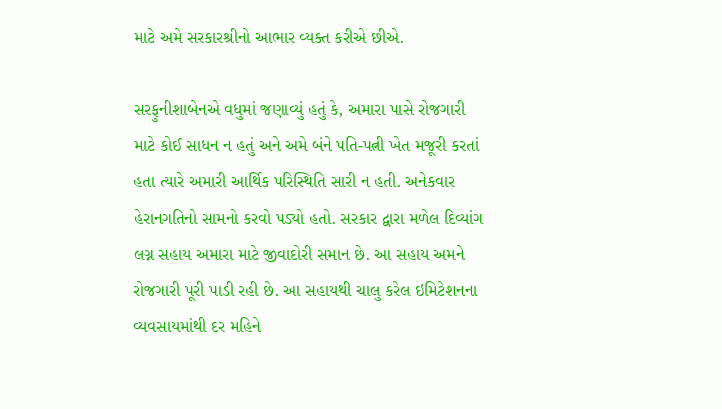માટે અમે સરકારશ્રીનો આભાર વ્યક્ત કરીએ છીએ.

સરફુનીશાબેનએ વધુમાં જણાવ્યું હતું કે, અમારા પાસે રોજગારી માટે કોઈ સાધન ન હતું અને અમે બંને પતિ-પત્ની ખેત મજૂરી કરતાં હતા ત્યારે અમારી આર્થિક પરિસ્થિતિ સારી ન હતી. અનેકવાર હેરાનગતિનો સામનો કરવો પડ્યો હતો. સરકાર દ્વારા મળેલ દિવ્યાંગ લગ્ન સહાય અમારા માટે જીવાદોરી સમાન છે. આ સહાય અમને રોજગારી પૂરી પાડી રહી છે. આ સહાયથી ચાલુ કરેલ ઇમિટેશનના વ્યવસાયમાંથી દર મહિને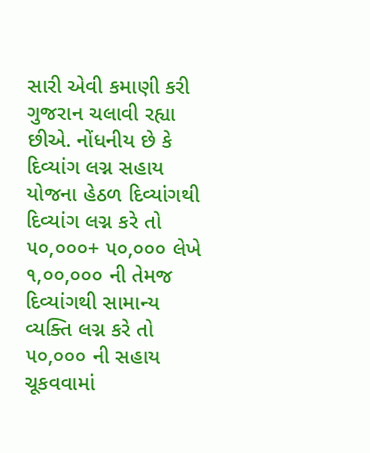સારી એવી કમાણી કરી ગુજરાન ચલાવી રહ્યા છીએ. નોંધનીય છે કે દિવ્યાંગ લગ્ન સહાય યોજના હેઠળ દિવ્યાંગથી દિવ્યાંગ લગ્ન કરે તો ૫૦,૦૦૦+ ૫૦,૦૦૦ લેખે ૧,૦૦,૦૦૦ ની તેમજ દિવ્યાંગથી સામાન્ય વ્યક્તિ લગ્ન કરે તો ૫૦,૦૦૦ ની સહાય ચૂકવવામાં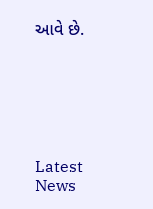આવે છે.






Latest News